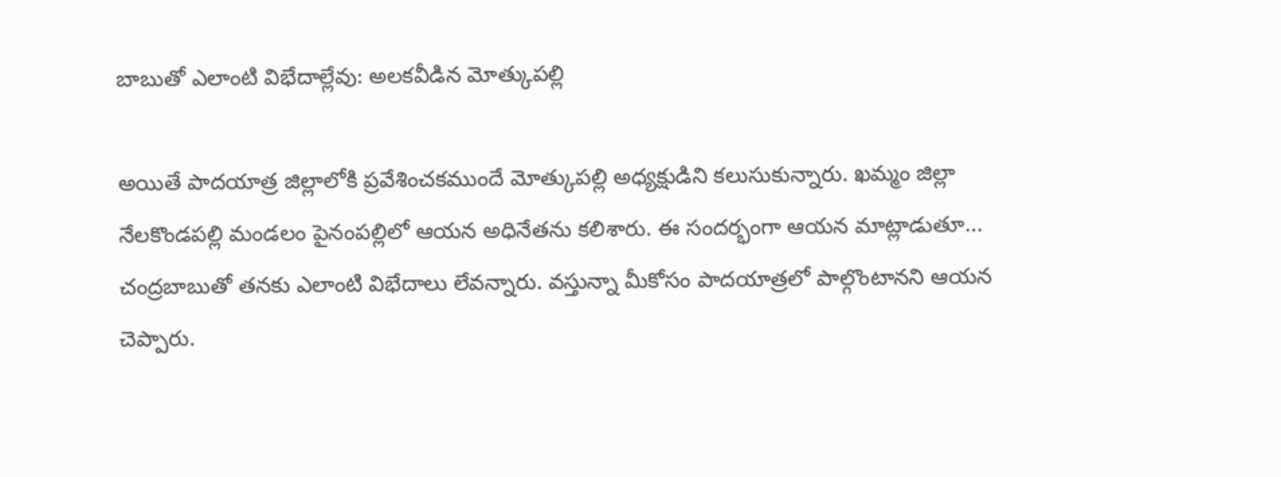బాబుతో ఎలాంటి విభేదాల్లేవు: అలకవీడిన మోత్కుపల్లి

అయితే పాదయాత్ర జిల్లాలోకి ప్రవేశించకముందే మోత్కుపల్లి అధ్యక్షుడిని కలుసుకున్నారు. ఖమ్మం జిల్లా నేలకొండపల్లి మండలం పైనంపల్లిలో ఆయన అధినేతను కలిశారు. ఈ సందర్భంగా ఆయన మాట్లాడుతూ... చంద్రబాబుతో తనకు ఎలాంటి విభేదాలు లేవన్నారు. వస్తున్నా మీకోసం పాదయాత్రలో పాల్గొంటానని ఆయన చెప్పారు.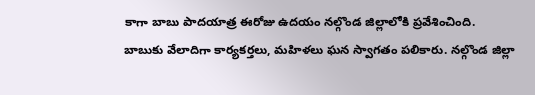కాగా బాబు పాదయాత్ర ఈరోజు ఉదయం నల్గొండ జిల్లాలోకి ప్రవేశించింది.
బాబుకు వేలాదిగా కార్యకర్తలు, మహిళలు ఘన స్వాగతం పలికారు. నల్గొండ జిల్లా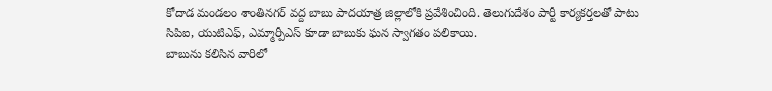కోదాడ మండలం శాంతినగర్ వద్ద బాబు పాదయాత్ర జిల్లాలోకి ప్రవేశించింది. తెలుగుదేశం పార్టీ కార్యకర్తలతో పాటు సిపిఐ, యుటిఎఫ్, ఎమ్మార్పీఎస్ కూడా బాబుకు ఘన స్వాగతం పలికాయి.
బాబును కలిసిన వారిలో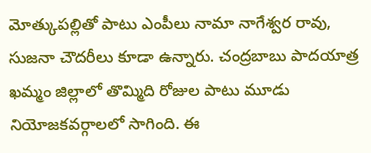మోత్కుపల్లితో పాటు ఎంపీలు నామా నాగేశ్వర రావు, సుజనా చౌదరీలు కూడా ఉన్నారు. చంద్రబాబు పాదయాత్ర ఖమ్మం జిల్లాలో తొమ్మిది రోజుల పాటు మూడు నియోజకవర్గాలలో సాగింది. ఈ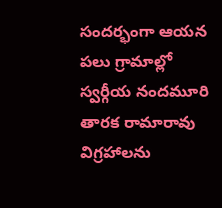సందర్భంగా ఆయన పలు గ్రామాల్లో స్వర్గీయ నందమూరి తారక రామారావు విగ్రహాలను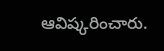ఆవిష్కరించారు.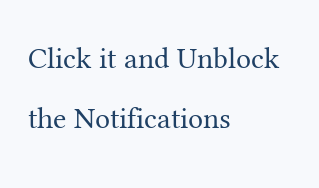Click it and Unblock the Notifications